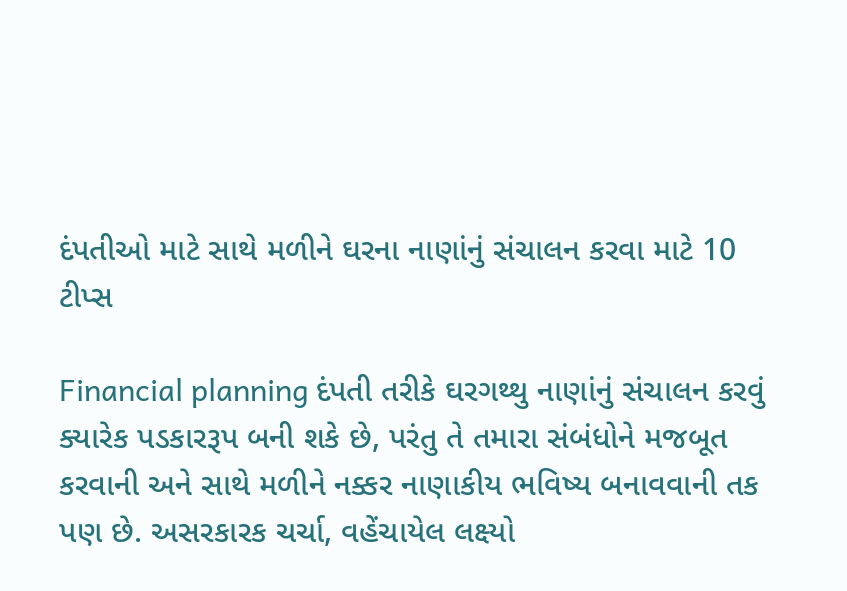દંપતીઓ માટે સાથે મળીને ઘરના નાણાંનું સંચાલન કરવા માટે 10 ટીપ્સ

Financial planning દંપતી તરીકે ઘરગથ્થુ નાણાંનું સંચાલન કરવું ક્યારેક પડકારરૂપ બની શકે છે, પરંતુ તે તમારા સંબંધોને મજબૂત કરવાની અને સાથે મળીને નક્કર નાણાકીય ભવિષ્ય બનાવવાની તક પણ છે. અસરકારક ચર્ચા, વહેંચાયેલ લક્ષ્યો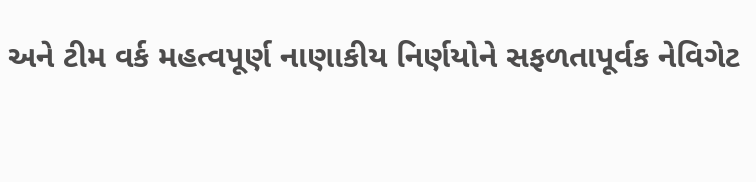અને ટીમ વર્ક મહત્વપૂર્ણ નાણાકીય નિર્ણયોને સફળતાપૂર્વક નેવિગેટ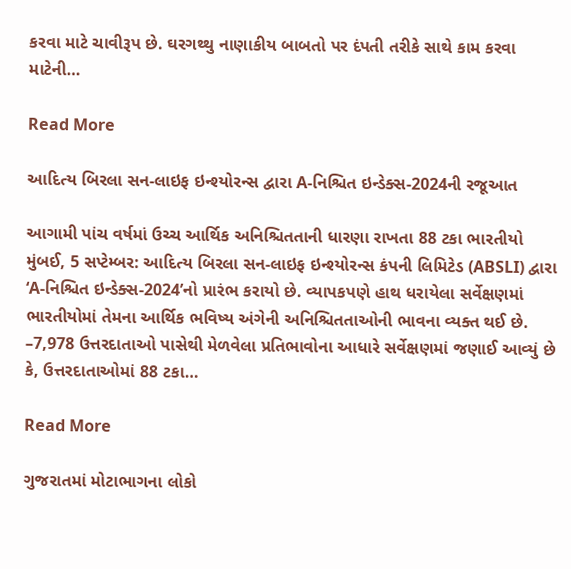કરવા માટે ચાવીરૂપ છે. ઘરગથ્થુ નાણાકીય બાબતો પર દંપતી તરીકે સાથે કામ કરવા માટેની…

Read More

આદિત્ય બિરલા સન-લાઇફ ઇન્શ્યોરન્સ દ્વારા A-નિશ્ચિત ઇન્ડેક્સ-2024ની રજૂઆત

આગામી પાંચ વર્ષમાં ઉચ્ચ આર્થિક અનિશ્ચિતતાની ધારણા રાખતા 88 ટકા ભારતીયો મુંબઈ, 5 સપ્ટેમ્બર: આદિત્ય બિરલા સન-લાઇફ ઇન્શ્યોરન્સ કંપની લિમિટેડ (ABSLI) દ્વારા ‘A-નિશ્ચિત ઇન્ડેક્સ-2024’નો પ્રારંભ કરાયો છે. વ્યાપકપણે હાથ ધરાયેલા સર્વેક્ષણમાં ભારતીયોમાં તેમના આર્થિક ભવિષ્ય અંગેની અનિશ્ચિતતાઓની ભાવના વ્યક્ત થઈ છે. –7,978 ઉત્તરદાતાઓ પાસેથી મેળવેલા પ્રતિભાવોના આધારે સર્વેક્ષણમાં જણાઈ આવ્યું છે કે, ઉત્તરદાતાઓમાં 88 ટકા…

Read More

ગુજરાતમાં મોટાભાગના લોકો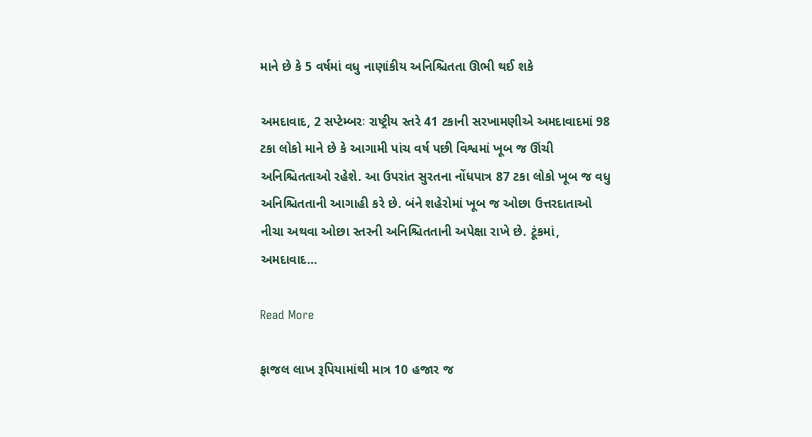માને છે કે 5 વર્ષમાં વધુ નાણાંકીય અનિશ્ચિતતા ઊભી થઈ શકે

અમદાવાદ, 2 સપ્ટેમ્બરઃ રાષ્ટ્રીય સ્તરે 41 ટકાની સરખામણીએ અમદાવાદમાં 98 ટકા લોકો માને છે કે આગામી પાંચ વર્ષ પછી વિશ્વમાં ખૂબ જ ઊંચી અનિશ્ચિતતાઓ રહેશે. આ ઉપરાંત સુરતના નોંધપાત્ર 87 ટકા લોકો ખૂબ જ વધુ અનિશ્ચિતતાની આગાહી કરે છે. બંને શહેરોમાં ખૂબ જ ઓછા ઉત્તરદાતાઓ નીચા અથવા ઓછા સ્તરની અનિશ્ચિતતાની અપેક્ષા રાખે છે. ટૂંકમાં, અમદાવાદ…

Read More

ફાજલ લાખ રૂપિયામાંથી માત્ર 10 હજાર જ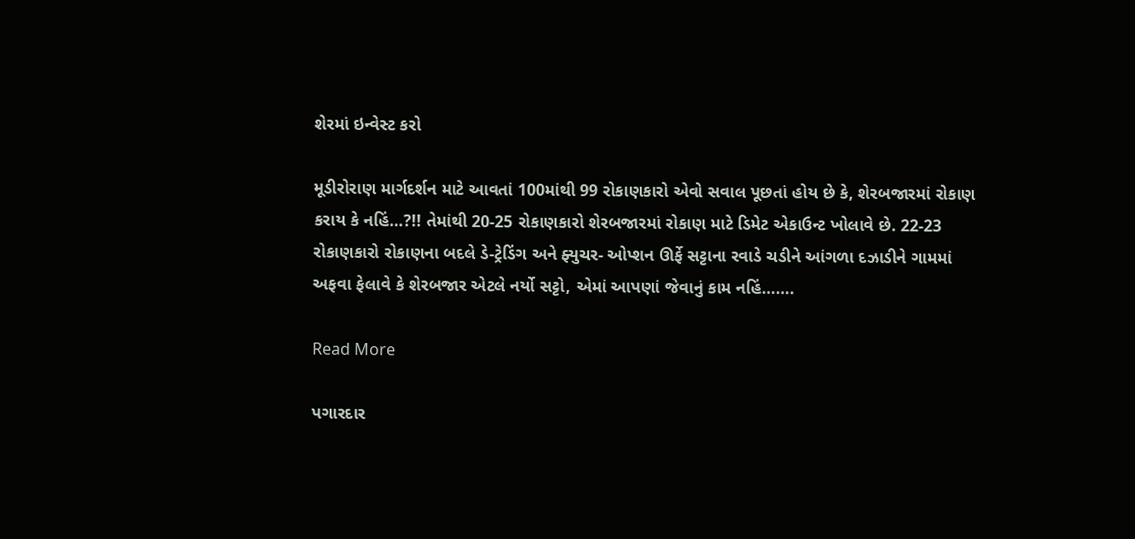શેરમાં ઇન્વેસ્ટ કરો

મૂડીરોરાણ માર્ગદર્શન માટે આવતાં 100માંથી 99 રોકાણકારો એવો સવાલ પૂછતાં હોય છે કે, શેરબજારમાં રોકાણ કરાય કે નહિં…?!! તેમાંથી 20-25 રોકાણકારો શેરબજારમાં રોકાણ માટે ડિમેટ એકાઉન્ટ ખોલાવે છે. 22-23 રોકાણકારો રોકાણના બદલે ડે-ટ્રેડિંગ અને ફ્યુચર- ઓપ્શન ઊર્ફે સટ્ટાના રવાડે ચડીને આંગળા દઝાડીને ગામમાં અફવા ફેલાવે કે શેરબજાર એટલે નર્યો સટ્ટો, એમાં આપણાં જેવાનું કામ નહિં…….

Read More

પગારદાર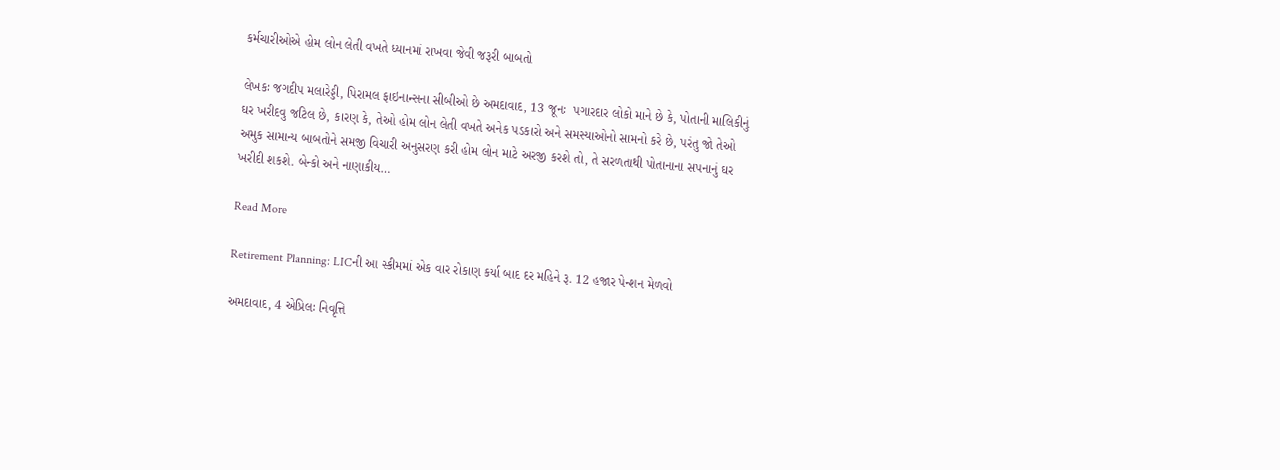કર્મચારીઓએ હોમ લોન લેતી વખતે ધ્યાનમાં રાખવા જેવી જરૂરી બાબતો

લેખકઃ જગદીપ મલારેડ્ડી, પિરામલ ફાઇનાન્સના સીબીઓ છે અમદાવાદ, 13 જૂનઃ  પગારદાર લોકો માને છે કે, પોતાની માલિકીનું ઘર ખરીદવુ જટિલ છે, કારણ કે, તેઓ હોમ લોન લેતી વખતે અનેક પડકારો અને સમસ્યાઓનો સામનો કરે છે, પરંતુ જો તેઓ અમુક સામાન્ય બાબતોને સમજી વિચારી અનુસરણ કરી હોમ લોન માટે અરજી કરશે તો, તે સરળતાથી પોતાનાના સપનાનું ઘર ખરીદી શકશે. બેન્કો અને નાણાકીય…

Read More

Retirement Planning: LICની આ સ્કીમમાં એક વાર રોકાણ કર્યા બાદ દર મહિને રૂ. 12 હજાર પેન્શન મેળવો

અમદાવાદ, 4 એપ્રિલઃ નિવૃત્તિ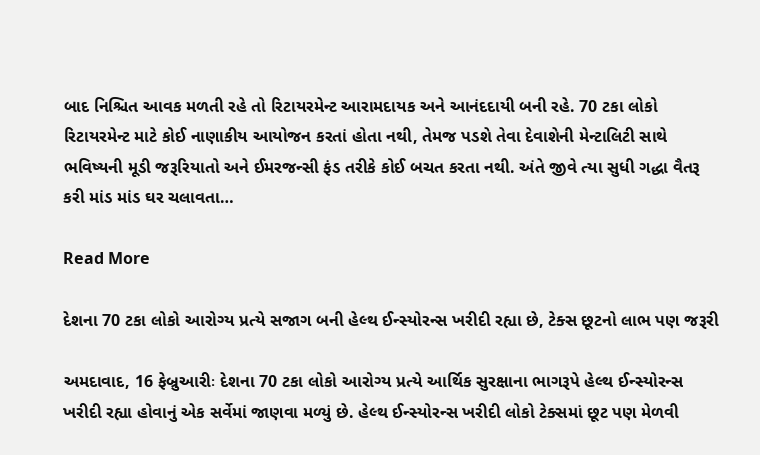બાદ નિશ્ચિત આવક મળતી રહે તો રિટાયરમેન્ટ આરામદાયક અને આનંદદાયી બની રહે. 70 ટકા લોકો રિટાયરમેન્ટ માટે કોઈ નાણાકીય આયોજન કરતાં હોતા નથી, તેમજ પડશે તેવા દેવાશેની મેન્ટાલિટી સાથે ભવિષ્યની મૂડી જરૂરિયાતો અને ઈમરજન્સી ફંડ તરીકે કોઈ બચત કરતા નથી. અંતે જીવે ત્યા સુધી ગદ્ધા વૈતરૂ કરી માંડ માંડ ઘર ચલાવતા…

Read More

દેશના 70 ટકા લોકો આરોગ્ય પ્રત્યે સજાગ બની હેલ્થ ઈન્સ્યોરન્સ ખરીદી રહ્યા છે, ટેક્સ છૂટનો લાભ પણ જરૂરી

અમદાવાદ, 16 ફેબ્રુઆરીઃ દેશના 70 ટકા લોકો આરોગ્ય પ્રત્યે આર્થિક સુરક્ષાના ભાગરૂપે હેલ્થ ઈન્સ્યોરન્સ ખરીદી રહ્યા હોવાનું એક સર્વેમાં જાણવા મળ્યું છે. હેલ્થ ઈન્સ્યોરન્સ ખરીદી લોકો ટેક્સમાં છૂટ પણ મેળવી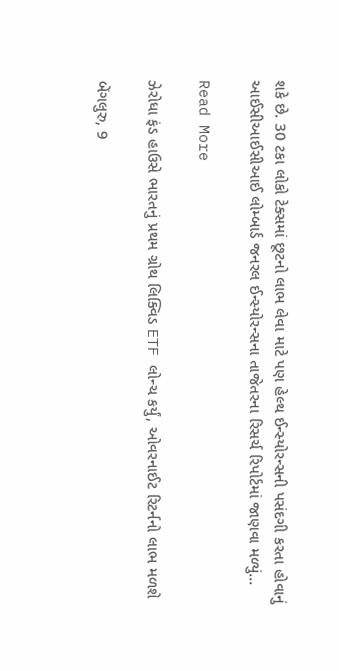શકે છે. 30 ટકા લોકો ટેક્સમાં છૂટનો લાભ લેવા માટે પણ હેલ્થ ઈન્સ્યોરન્સની પસંદગી કરતા હોવાનું આઈસીઆઈસીઆઈ લોમ્બાર્ડ જનરલ ઈન્સ્યોરન્સના તાજેતરના રિસર્ચ રિપોર્ટમાં જાણવા મળ્યું…

Read More

ઝેરોધા ફંડ હાઉસે ભારતનું પ્રથમ ગ્રોથ લિક્વિડ ETF લોન્ચ કર્યું, ઓવરનાઈટ રિટર્નનો લાભ મળશે

બેંગલુરુ, 9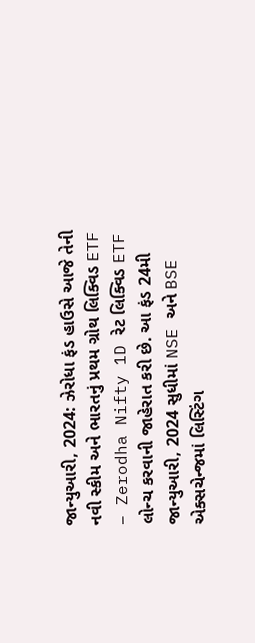જાન્યુઆરી, 2024: ઝેરોધા ફંડ હાઉસે આજે તેની નવી સ્કીમ અને ભારતનું પ્રથમ ગ્રોથ લિક્વિડ ETF – Zerodha Nifty 1D રેટ લિક્વિડ ETF લોન્ચ કરવાની જાહેરાત કરી છે. આ ફંડ 24મી જાન્યુઆરી, 2024 સુધીમાં NSE અને BSE એક્સચેન્જમાં લિસ્ટિંગ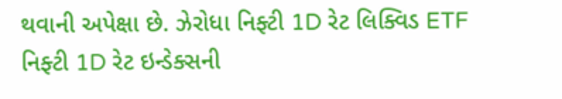થવાની અપેક્ષા છે. ઝેરોધા નિફ્ટી 1D રેટ લિક્વિડ ETF નિફ્ટી 1D રેટ ઇન્ડેક્સની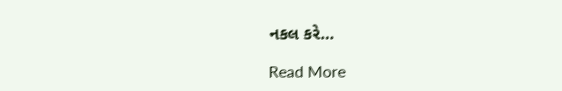નકલ કરે…

Read More